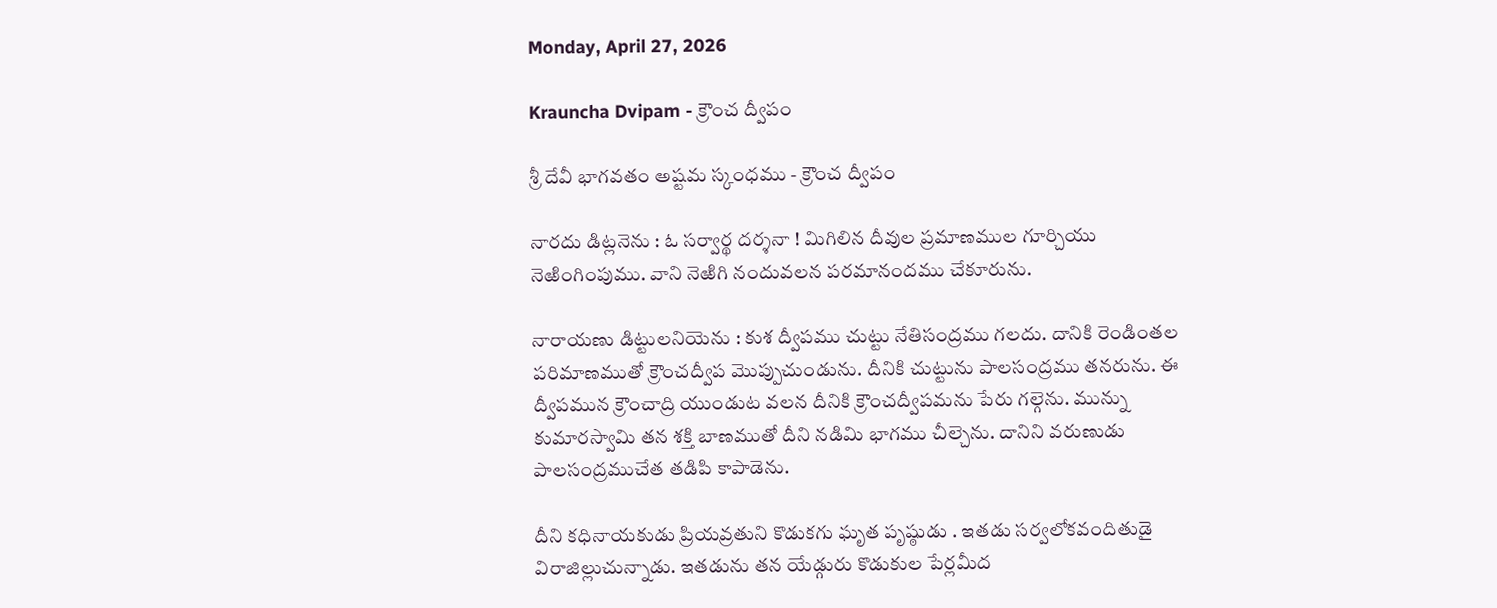Monday, April 27, 2026

Krauncha Dvipam - క్రౌంచ ద్వీపం

శ్రీ దేవీ భాగవతం అష్టమ స్కంధము - క్రౌంచ ద్వీపం

నారదు డిట్లనెను : ఓ సర్వార్థ దర్శనా ! మిగిలిన దీవుల ప్రమాణముల గూర్చియు నెఱింగింపుము. వాని నెఱిగి నందువలన పరమానందము చేకూరును.

నారాయణు డిట్టులనియెను : కుశ ద్వీపము చుట్టు నేతిసంద్రము గలదు. దానికి రెండింతల పరిమాణముతో క్రౌంచద్వీప మొప్పుచుండును. దీనికి చుట్టును పాలసంద్రము తనరును. ఈ ద్వీపమున క్రౌంచాద్రి యుండుట వలన దీనికి క్రౌంచద్వీపమను పేరు గల్గెను. మున్ను కుమారస్వామి తన శక్తి బాణముతో దీని నడిమి భాగము చీల్చెను. దానిని వరుణుడు పాలసంద్రముచేత తడిపి కాపాడెను.

దీని కధినాయకుడు ప్రియవ్రతుని కొడుకగు ఘృత పృష్ఠుడు . ఇతడు సర్వలోకవందితుడై విరాజిల్లుచున్నాడు. ఇతడును తన యేడ్గురు కొడుకుల పేర్లమీద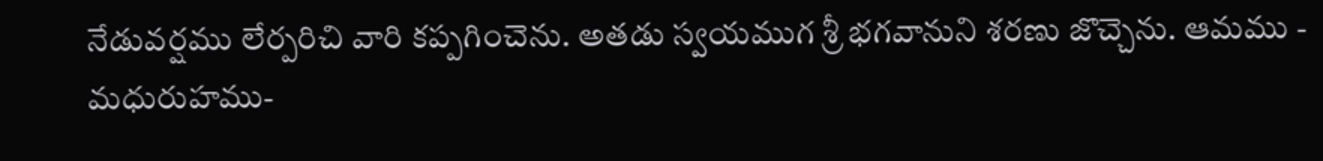నేడువర్షము లేర్పరిచి వారి కప్పగించెను. అతడు స్వయముగ శ్రీ భగవానుని శరణు జొచ్చెను. ఆమము - మధురుహము-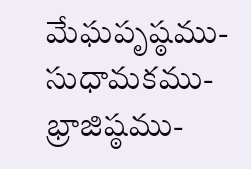మేఘపృష్ఠము- సుధామకము-భ్రాజిష్ఠము-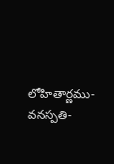లోహితార్ణము- వనస్పతి-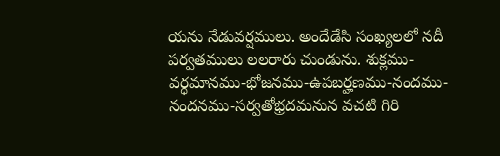యను నేడువర్షములు. అందేడేసి సంఖ్యలలో నదీ పర్వతములు లలరారు చుండును. శుక్లము-వర్ధమానము-భోజనము-ఉపబర్హణము-నందము- నందనము-సర్వతోభ్రదమనున వచటి గిరి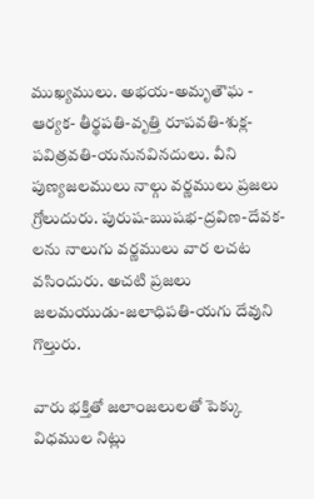ముఖ్యములు. అభయ-అమృతౌఘ - ఆర్యక- తీర్థపతి-వృత్తి రూపవతి-శుక్ల-పవిత్రవతి-యనునవినదులు. వీని పుణ్యజలములు నాల్గు వర్ణములు ప్రజలు గ్రోలుదురు. పురుష-ఋషభ-ద్రవిణ-దేవక-లను నాలుగు వర్ణములు వార లచట వసిందురు. అచటి ప్రజలు జలమయుడు-జలాధిపతి-యగు దేవుని గొల్తురు.

వారు భక్తితో జలాంజలులతో పెక్కు విధముల నిట్లు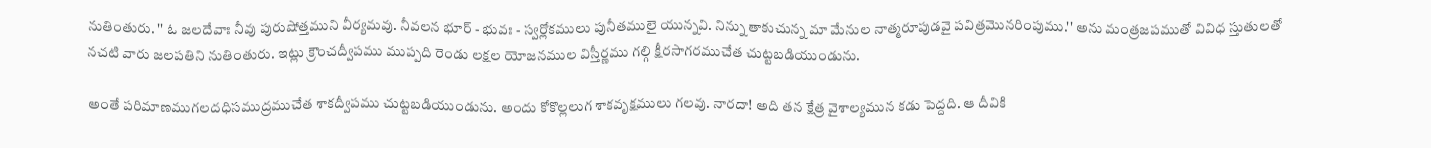నుతింతురు. '' ఓ జలదేవాః నీవు పురుషోత్తముని వీర్యమవు. నీవలన భూర్‌ - భువః - స్వర్లోకములు పునీతములై యున్నవి. నిన్ను తాకుచున్న మా మేనుల నాత్మరూపుడవై పవిత్రమొనరింపుము.'' అను మంత్రజపముతో వివిధ స్తుతులతో నచటి వారు జలపతిని నుతింతురు. ఇట్లు క్రౌంచద్వీపము ముప్పది రెండు లక్షల యోజనముల విస్తీర్ణము గల్గి క్షీరసాగరముచేత చుట్టబడియుండును.

అంతే పరిమాణముగలదధిసముద్రముచేత శాకద్వీపము చుట్టబడియుండును. అందు కోకొల్లలుగ శాకవృక్షములు గలవు. నారదా! అది తన క్షేత్ర వైశాల్యమున కడు పెద్దది. ఆ దీవికి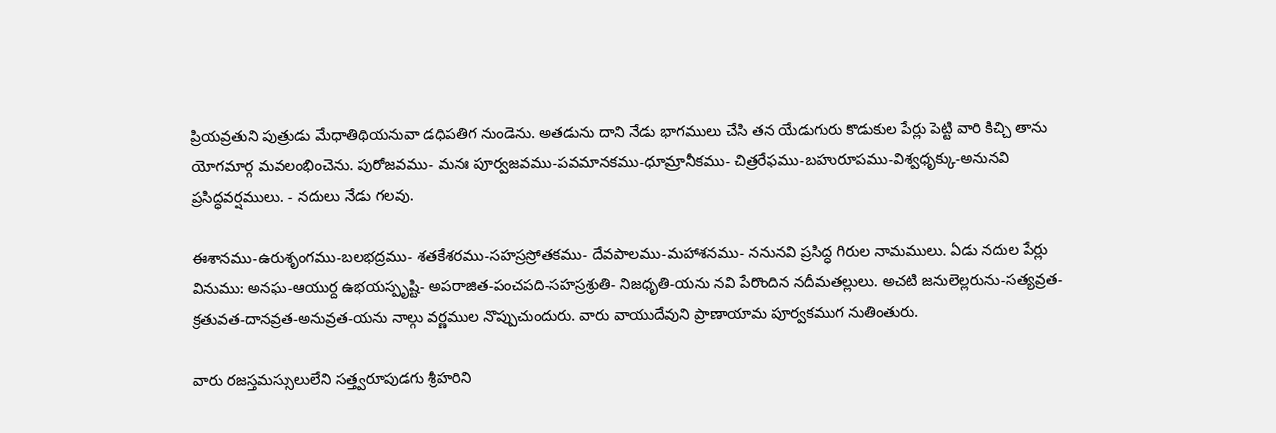ప్రియవ్రతుని పుత్రుడు మేధాతిథియనువా డధిపతిగ నుండెను. అతడును దాని నేడు భాగములు చేసి తన యేడుగురు కొడుకుల పేర్లు పెట్టి వారి కిచ్చి తాను యోగమార్గ మవలంభించెను. పురోజవము- మనః పూర్వజవము-పవమానకము-ధూమ్రానీకము- చిత్రరేఫము-బహురూపము-విశ్వధృక్కు-అనునవి ప్రసిద్ధవర్షములు. - నదులు నేడు గలవు.

ఈశానము-ఉరుశృంగము-బలభద్రము- శతకేశరము-సహస్రస్రోతకము- దేవపాలము-మహాశనము- ననునవి ప్రసిద్ధ గిరుల నామములు. ఏడు నదుల పేర్లు వినుము: అనఘ-ఆయుర్ద ఉభయస్పృష్టి- అపరాజిత-పంచపది-సహస్రశ్రుతి- నిజధృతి-యను నవి పేరొందిన నదీమతల్లులు. అచటి జనులెల్లరును-సత్యవ్రత-క్రతువత-దానవ్రత-అనువ్రత-యను నాల్గు వర్ణముల నొప్పుచుందురు. వారు వాయుదేవుని ప్రాణాయామ పూర్వకముగ నుతింతురు.

వారు రజస్తమస్సులులేని సత్త్వరూపుడగు శ్రీహరిని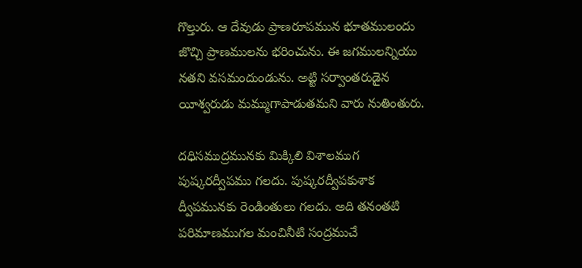గొల్తురు. ఆ దేవుడు ప్రాణరూపమున భూతములందు జొచ్చి ప్రాణములను భరించును. ఈ జగములన్నియు నతని వసమందుండును. అట్టి సర్వాంతరుడైన యీశ్వరుడు మమ్ముగాపాడుతమని వారు నుతింతురు.

దధిసముద్రమునకు మిక్కిలి విశాలముగ పుష్కరద్వీపము గలదు. పుష్కరద్వీపకుశాక ద్వీపమునకు రెండింతులు గలదు. అది తనంతటి పరిమాణముగల మంచినీటి సంద్రముచే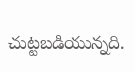చుట్టబడియున్నది.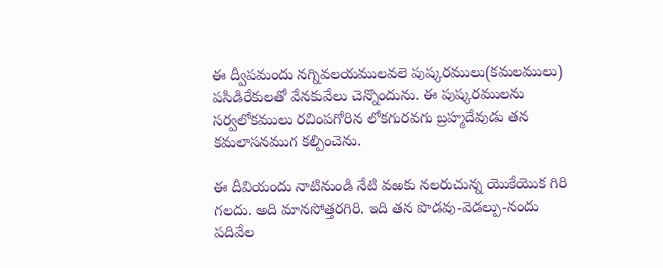ఈ ద్వీపమందు నగ్నివలయములవలె పుష్కరములు(కమలములు) పసిడిరేకులతో వేనకువేలు చెన్నొందును. ఈ పుష్కరములను సర్వలోకములు రచింపగోరిన లోకగురవగు బ్రహ్మదేవుడు తన కమలాసనముగ కల్పించెను.

ఈ దీవియందు నాటినుండి నేటి వఱకు నలరుచున్న యొకేయొక గిరి గలదు. అది మానసోత్తరగిరి. ఇది తన పొడవు-వెడల్పు-నందు పదివేల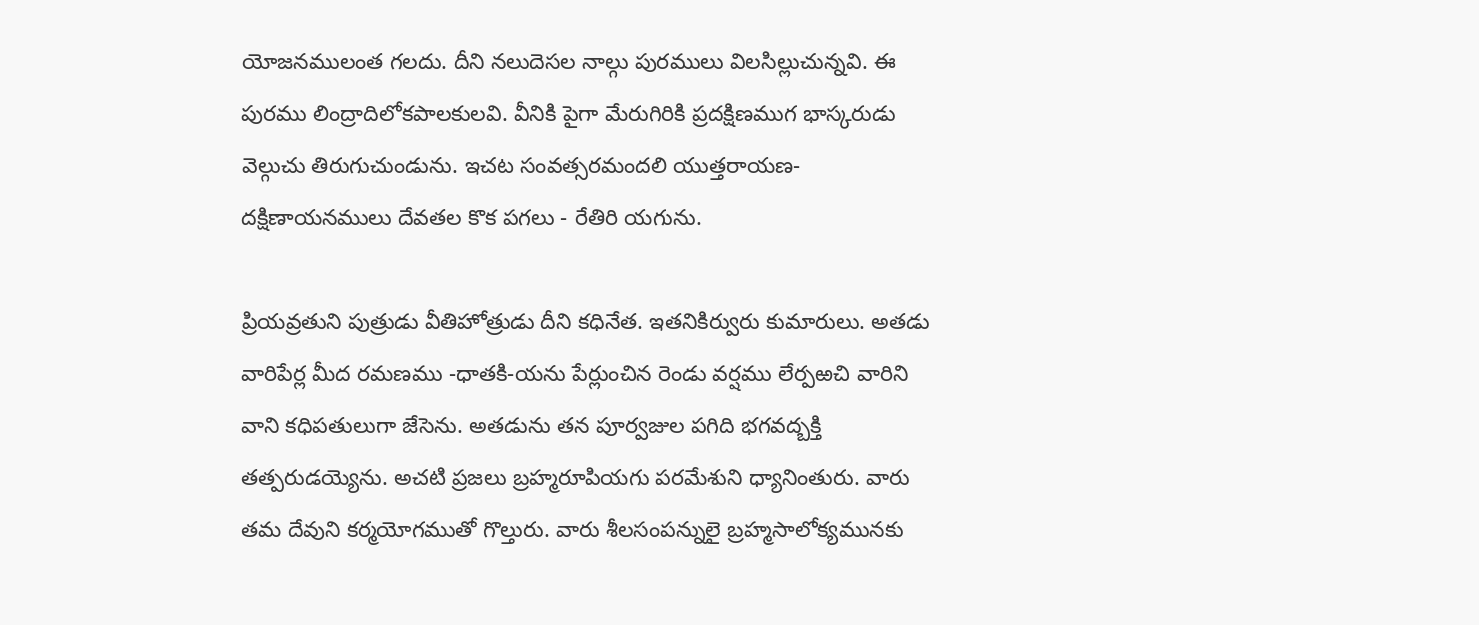యోజనములంత గలదు. దీని నలుదెసల నాల్గు పురములు విలసిల్లుచున్నవి. ఈ పురము లింద్రాదిలోకపాలకులవి. వీనికి పైగా మేరుగిరికి ప్రదక్షిణముగ భాస్కరుడు వెల్గుచు తిరుగుచుండును. ఇచట సంవత్సరమందలి యుత్తరాయణ-దక్షిణాయనములు దేవతల కొక పగలు - రేతిరి యగును.

ప్రియవ్రతుని పుత్రుడు వీతిహోత్రుడు దీని కధినేత. ఇతనికిర్వురు కుమారులు. అతడు వారిపేర్ల మీద రమణము -ధాతకి-యను పేర్లుంచిన రెండు వర్షము లేర్పఱచి వారిని వాని కధిపతులుగా జేసెను. అతడును తన పూర్వజుల పగిది భగవద్బక్తి తత్పరుడయ్యెను. అచటి ప్రజలు బ్రహ్మరూపియగు పరమేశుని ధ్యానింతురు. వారు తమ దేవుని కర్మయోగముతో గొల్తురు. వారు శీలసంపన్నులై బ్రహ్మసాలోక్యమునకు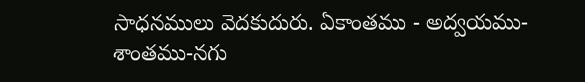సాధనములు వెదకుదురు. ఏకాంతము - అద్వయము-శాంతము-నగు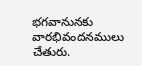భగవానునకు వారభివందనములు చేతురు.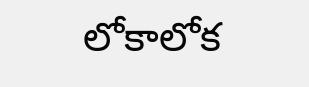లోకాలోక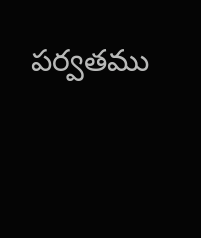పర్వతము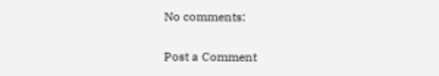No comments:

Post a Comment